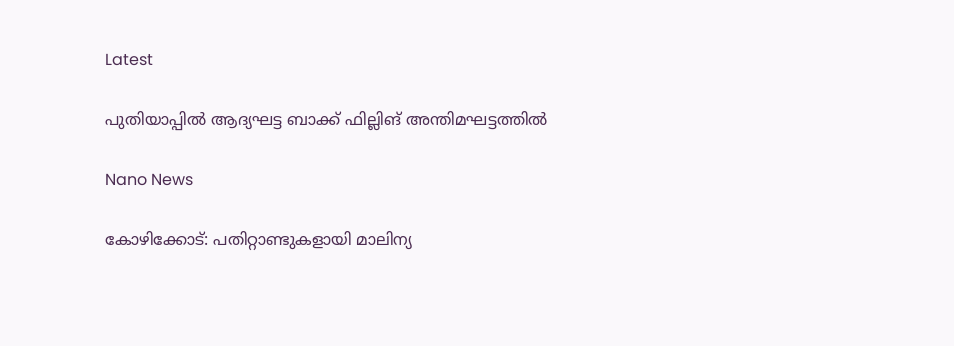Latest

പുതിയാപ്പിൽ ആദ്യഘട്ട ബാക്ക് ഫില്ലിങ് അന്തിമഘട്ടത്തിൽ

Nano News

കോഴിക്കോട്: പതിറ്റാണ്ടുകളായി മാലിന്യ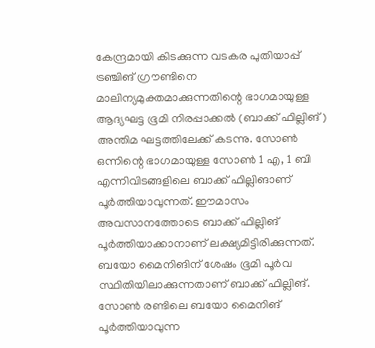കേന്ദ്രമായി കിടക്കുന്ന വടകര പുതിയാപ്പ് ട്രഞ്ചിങ് ഗ്രൗണ്ടിനെ മാലിന്യമുക്തമാക്കുന്നതിന്റെ ഭാഗമായുള്ള ആദ്യഘട്ട ഭൂമി നിരപ്പാക്കൽ (ബാക്ക് ഫില്ലിങ്) അന്തിമ ഘട്ടത്തിലേക്ക് കടന്നു. സോൺ ഒന്നിന്റെ ഭാഗമായുള്ള സോൺ 1 എ, 1 ബി എന്നിവിടങ്ങളിലെ ബാക്ക് ഫില്ലിങാണ് പൂർത്തിയാവുന്നത്. ഈമാസം അവസാനത്തോടെ ബാക്ക് ഫില്ലിങ് പൂർത്തിയാക്കാനാണ് ലക്ഷ്യമിട്ടിരിക്കുന്നത്. ബയോ മൈനിങിന് ശേഷം ഭൂമി പൂർവ സ്ഥിതിയിലാക്കുന്നതാണ് ബാക്ക് ഫില്ലിങ്. സോൺ രണ്ടിലെ ബയോ മൈനിങ് പൂർത്തിയാവുന്ന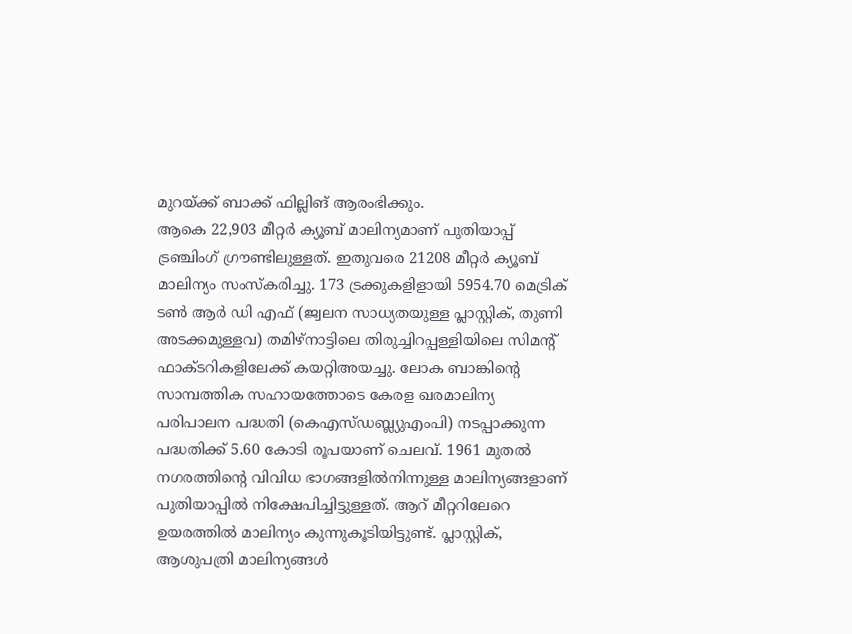മുറയ്ക്ക് ബാക്ക് ഫില്ലിങ് ആരംഭിക്കും.
ആകെ 22,903 മീറ്റർ ക്യൂബ് മാലിന്യമാണ് പുതിയാപ്പ് ട്രഞ്ചിംഗ് ഗ്രൗണ്ടിലുള്ളത്. ഇതുവരെ 21208 മീറ്റർ ക്യൂബ് മാലിന്യം സംസ്കരിച്ചു. 173 ട്രക്കുകളിളായി 5954.70 മെട്രിക് ടൺ ആർ ഡി എഫ് (ജ്വലന സാധ്യതയുള്ള പ്ലാസ്റ്റിക്, തുണി അടക്കമുള്ളവ) തമിഴ്‌നാട്ടിലെ തിരുച്ചിറപ്പള്ളിയിലെ സിമന്റ് ഫാക്ടറികളിലേക്ക് കയറ്റിഅയച്ചു. ലോക ബാങ്കിന്റെ സാമ്പത്തിക സഹായത്തോടെ കേരള ഖരമാലിന്യ പരിപാലന പദ്ധതി (കെഎസ്ഡബ്ല്യുഎംപി) നടപ്പാക്കുന്ന പദ്ധതിക്ക് 5.60 കോടി രൂപയാണ് ചെലവ്. 1961 മുതൽ നഗരത്തിന്റെ വിവിധ ഭാഗങ്ങളിൽനിന്നുള്ള മാലിന്യങ്ങളാണ് പുതിയാപ്പിൽ നിക്ഷേപിച്ചിട്ടുള്ളത്. ആറ് മീറ്ററിലേറെ ഉയരത്തിൽ മാലിന്യം കുന്നുകൂടിയിട്ടുണ്ട്. പ്ലാസ്റ്റിക്, ആശുപത്രി മാലിന്യങ്ങൾ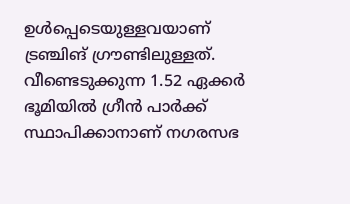ഉൾപ്പെടെയുള്ളവയാണ് ട്രഞ്ചിങ് ഗ്രൗണ്ടിലുള്ളത്. വീണ്ടെടുക്കുന്ന 1.52 ഏക്കർ ഭൂമിയിൽ ഗ്രീൻ പാർക്ക് സ്ഥാപിക്കാനാണ് നഗരസഭ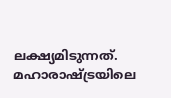ലക്ഷ്യമിടുന്നത്. മഹാരാഷ്ട്രയിലെ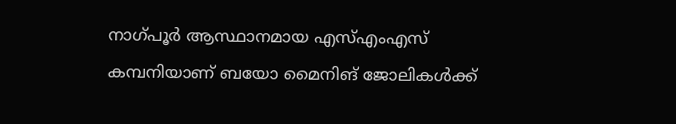നാഗ്പൂ‍ർ ആസ്ഥാനമായ എസ്എംഎസ് കമ്പനിയാണ് ബയോ മൈനിങ് ജോലികൾക്ക്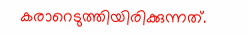കരാറെടുത്തിയിരിക്കുന്നത്.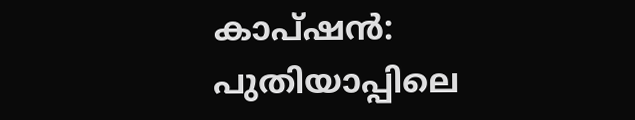കാപ്ഷൻ: പുതിയാപ്പിലെ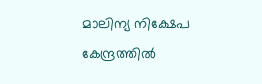മാലിന്യ നിക്ഷേപ കേന്ദ്രത്തിൽ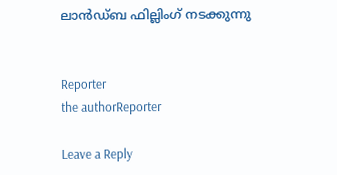ലാൻഡ്ബ ഫില്ലിംഗ് നടക്കുന്നു


Reporter
the authorReporter

Leave a Reply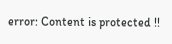error: Content is protected !!